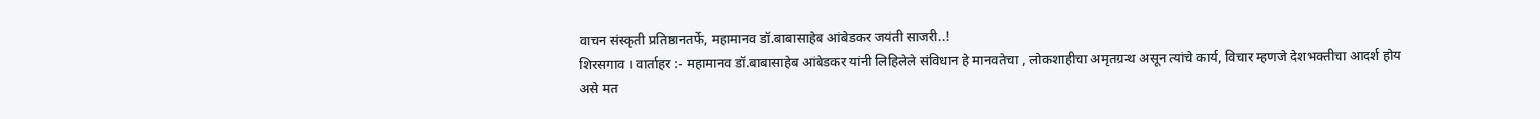वाचन संस्कृती प्रतिष्ठानतर्फे, महामानव डॉ.बाबासाहेब आंबेडकर जयंती साजरी..!
शिरसगाव । वार्ताहर :- महामानव डॉ.बाबासाहेब आंबेडकर यांनी लिहिलेले संविधान हे मानवतेचा , लोकशाहीचा अमृतग्रन्थ असून त्यांचे कार्य, विचार म्हणजे देशभक्तीचा आदर्श होय असे मत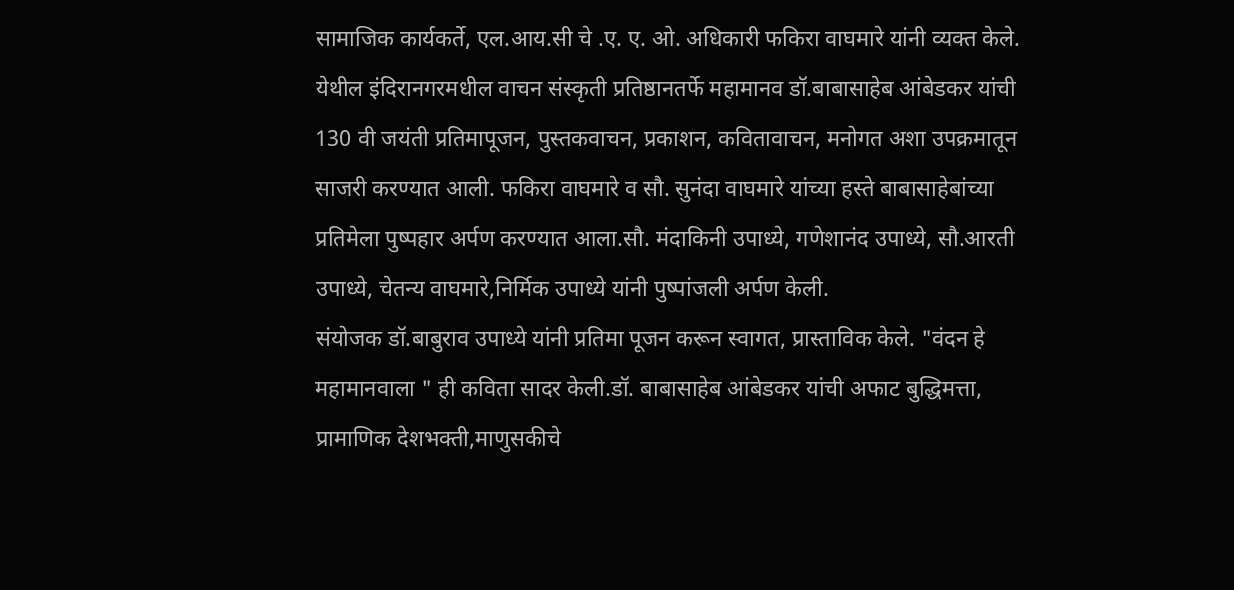सामाजिक कार्यकर्ते, एल.आय.सी चे .ए. ए. ओ. अधिकारी फकिरा वाघमारे यांनी व्यक्त केले.
येथील इंदिरानगरमधील वाचन संस्कृती प्रतिष्ठानतर्फे महामानव डॉ.बाबासाहेब आंबेडकर यांची 130 वी जयंती प्रतिमापूजन, पुस्तकवाचन, प्रकाशन, कवितावाचन, मनोगत अशा उपक्रमातून साजरी करण्यात आली. फकिरा वाघमारे व सौ. सुनंदा वाघमारे यांच्या हस्ते बाबासाहेबांच्या प्रतिमेला पुष्पहार अर्पण करण्यात आला.सौ. मंदाकिनी उपाध्ये, गणेशानंद उपाध्ये, सौ.आरती उपाध्ये, चेतन्य वाघमारे,निर्मिक उपाध्ये यांनी पुष्पांजली अर्पण केली.
संयोजक डॉ.बाबुराव उपाध्ये यांनी प्रतिमा पूजन करून स्वागत, प्रास्ताविक केले. "वंदन हे महामानवाला " ही कविता सादर केली.डॉ. बाबासाहेब आंबेडकर यांची अफाट बुद्धिमत्ता, प्रामाणिक देशभक्ती,माणुसकीचे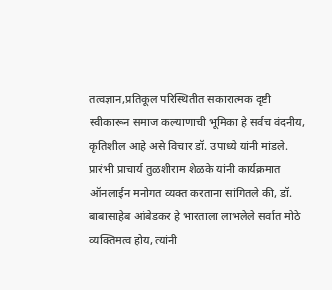तत्वज्ञान,प्रतिकूल परिस्थितीत सकारात्मक दृष्टी स्वीकारून समाज कल्याणाची भूमिका हे सर्वच वंदनीय, कृतिशील आहे असे विचार डॉ. उपाध्ये यांनी मांडले.
प्रारंभी प्राचार्य तुळशीराम शेळके यांनी कार्यक्रमात ऑनलाईन मनोगत व्यक्त करताना सांगितले की, डॉ. बाबासाहेब आंबेडकर हे भारताला लाभलेले सर्वात मोठे व्यक्तिमत्व होय, त्यांनी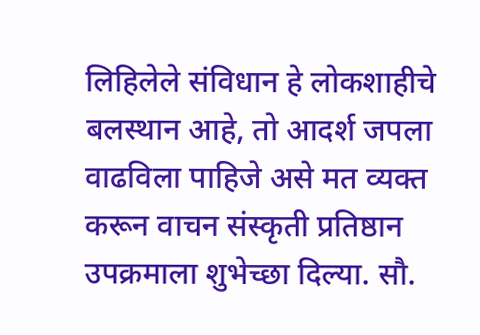लिहिलेले संविधान हे लोकशाहीचे बलस्थान आहे, तो आदर्श जपला वाढविला पाहिजे असे मत व्यक्त करून वाचन संस्कृती प्रतिष्ठान उपक्रमाला शुभेच्छा दिल्या. सौ.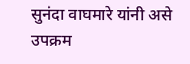सुनंदा वाघमारे यांनी असे उपक्रम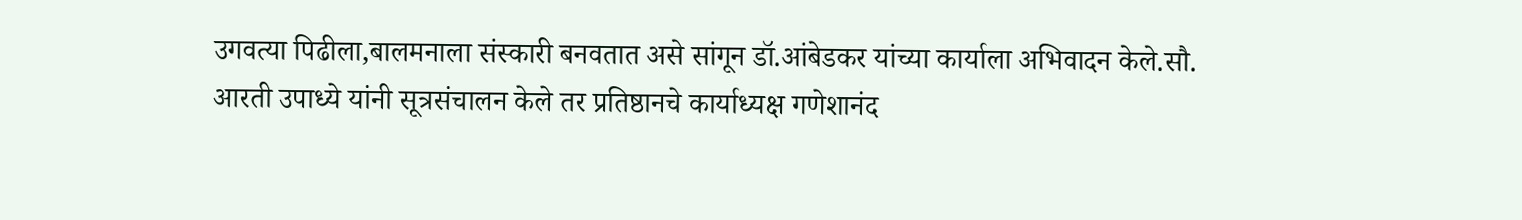उगवत्या पिढीला,बालमनाला संस्कारी बनवतात असे सांगून डॉ.आंबेडकर यांच्या कार्याला अभिवादन केले.सौ. आरती उपाध्ये यांनी सूत्रसंचालन केले तर प्रतिष्ठानचे कार्याध्यक्ष गणेशानंद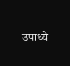उपाध्ये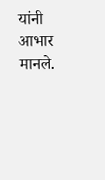यांनी आभार मानले.